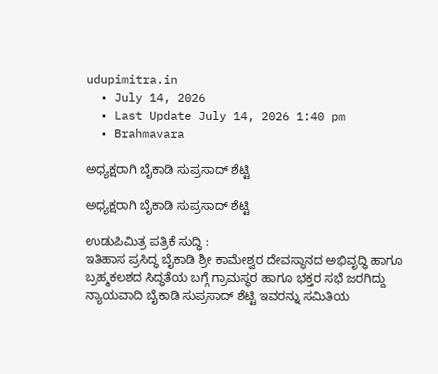udupimitra.in
  • July 14, 2026
  • Last Update July 14, 2026 1:40 pm
  • Brahmavara

ಅಧ್ಯಕ್ಷರಾಗಿ ಬೈಕಾಡಿ ಸುಪ್ರಸಾದ್ ಶೆಟ್ಟಿ

ಅಧ್ಯಕ್ಷರಾಗಿ ಬೈಕಾಡಿ ಸುಪ್ರಸಾದ್ ಶೆಟ್ಟಿ

ಉಡುಪಿಮಿತ್ರ ಪತ್ರಿಕೆ ಸುದ್ಧಿ :
ಇತಿಹಾಸ ಪ್ರಸಿದ್ಧ ಬೈಕಾಡಿ ಶ್ರೀ ಕಾಮೇಶ್ವರ ದೇವಸ್ಥಾನದ ಅಭಿವೃದ್ಧಿ ಹಾಗೂ ಬ್ರಹ್ಮಕಲಶದ ಸಿದ್ಧತೆಯ ಬಗ್ಗೆ ಗ್ರಾಮಸ್ಥರ ಹಾಗೂ ಭಕ್ತರ ಸಭೆ ಜರಗಿದ್ದು ನ್ಯಾಯವಾದಿ ಬೈಕಾಡಿ ಸುಪ್ರಸಾದ್ ಶೆಟ್ಟಿ ಇವರನ್ನು ಸಮಿತಿಯ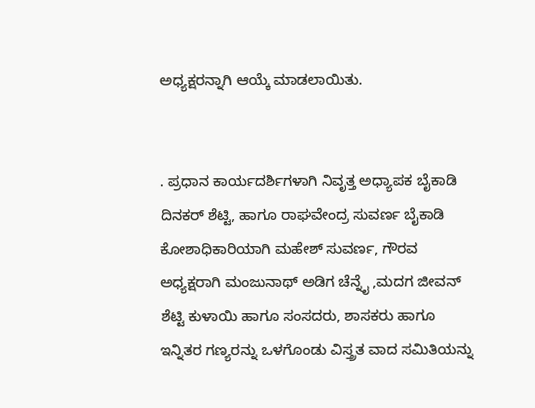ಅಧ್ಯಕ್ಷರನ್ನಾಗಿ ಆಯ್ಕೆ ಮಾಡಲಾಯಿತು.


. ಪ್ರಧಾನ ಕಾರ್ಯದರ್ಶಿಗಳಾಗಿ ನಿವೃತ್ತ ಅಧ್ಯಾಪಕ ಬೈಕಾಡಿ ದಿನಕರ್ ಶೆಟ್ಟಿ, ಹಾಗೂ ರಾಘವೇಂದ್ರ ಸುವರ್ಣ ಬೈಕಾಡಿ ಕೋಶಾಧಿಕಾರಿಯಾಗಿ ಮಹೇಶ್ ಸುವರ್ಣ, ಗೌರವ ಅಧ್ಯಕ್ಷರಾಗಿ ಮಂಜುನಾಥ್ ಅಡಿಗ ಚೆನ್ನೈ ,ಮದಗ ಜೀವನ್ ಶೆಟ್ಟಿ ಕುಳಾಯಿ ಹಾಗೂ ಸಂಸದರು, ಶಾಸಕರು ಹಾಗೂ ಇನ್ನಿತರ ಗಣ್ಯರನ್ನು ಒಳಗೊಂಡು ವಿಸ್ತ್ರತ ವಾದ ಸಮಿತಿಯನ್ನು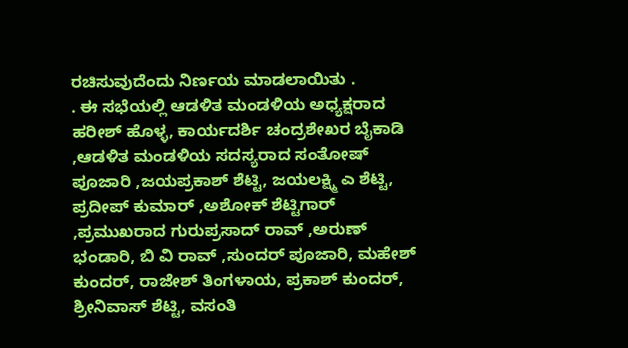ರಚಿಸುವುದೆಂದು ನಿರ್ಣಯ ಮಾಡಲಾಯಿತು .
. ಈ ಸಭೆಯಲ್ಲಿ ಆಡಳಿತ ಮಂಡಳಿಯ ಅಧ್ಯಕ್ಷರಾದ ಹರೀಶ್ ಹೊಳ್ಳ, ಕಾರ್ಯದರ್ಶಿ ಚಂದ್ರಶೇಖರ ಬೈಕಾಡಿ ,ಆಡಳಿತ ಮಂಡಳಿಯ ಸದಸ್ಯರಾದ ಸಂತೋಷ್ ಪೂಜಾರಿ ,ಜಯಪ್ರಕಾಶ್ ಶೆಟ್ಟಿ, ಜಯಲಕ್ಷ್ಮಿ ಎ ಶೆಟ್ಟಿ, ಪ್ರದೀಪ್ ಕುಮಾರ್ ,ಅಶೋಕ್ ಶೆಟ್ಟಿಗಾರ್ ,ಪ್ರಮುಖರಾದ ಗುರುಪ್ರಸಾದ್ ರಾವ್ ,ಅರುಣ್ ಭಂಡಾರಿ, ಬಿ ವಿ ರಾವ್ ,ಸುಂದರ್ ಪೂಜಾರಿ, ಮಹೇಶ್ ಕುಂದರ್, ರಾಜೇಶ್ ತಿಂಗಳಾಯ, ಪ್ರಕಾಶ್ ಕುಂದರ್, ಶ್ರೀನಿವಾಸ್ ಶೆಟ್ಟಿ, ವಸಂತಿ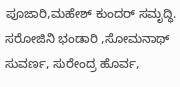ಪೂಜಾರಿ,ಮಹೇಶ್ ಕುಂದರ್ ಸಮೃದ್ಧಿ. ಸರೋಜಿನಿ ಭಂಡಾರಿ ,ಸೋಮನಾಥ್ ಸುವರ್ಣ, ಸುರೇಂದ್ರ ಹೊರ್ವ,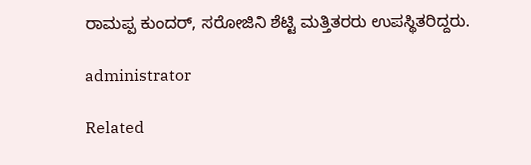ರಾಮಪ್ಪ ಕುಂದರ್, ಸರೋಜಿನಿ ಶೆಟ್ಟಿ ಮತ್ತಿತರರು ಉಪಸ್ಥಿತರಿದ್ದರು.

administrator

Related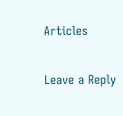Articles

Leave a Reply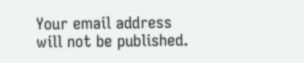Your email address will not be published.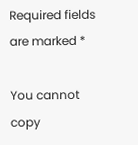Required fields are marked *

You cannot copy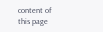content of this page